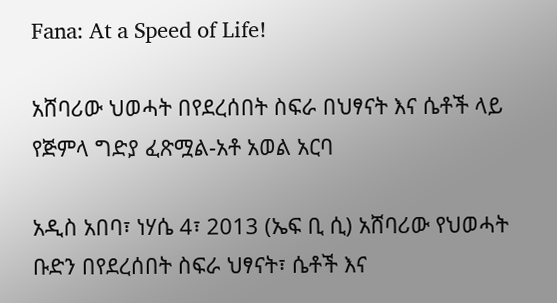Fana: At a Speed of Life!

አሸባሪው ህወሓት በየደረሰበት ስፍራ በህፃናት እና ሴቶች ላይ የጅምላ ግድያ ፈጽሟል-አቶ አወል አርባ

አዲስ አበባ፣ ነሃሴ 4፣ 2013 (ኤፍ ቢ ሲ) አሸባሪው የህወሓት ቡድን በየደረሰበት ስፍራ ህፃናት፣ ሴቶች እና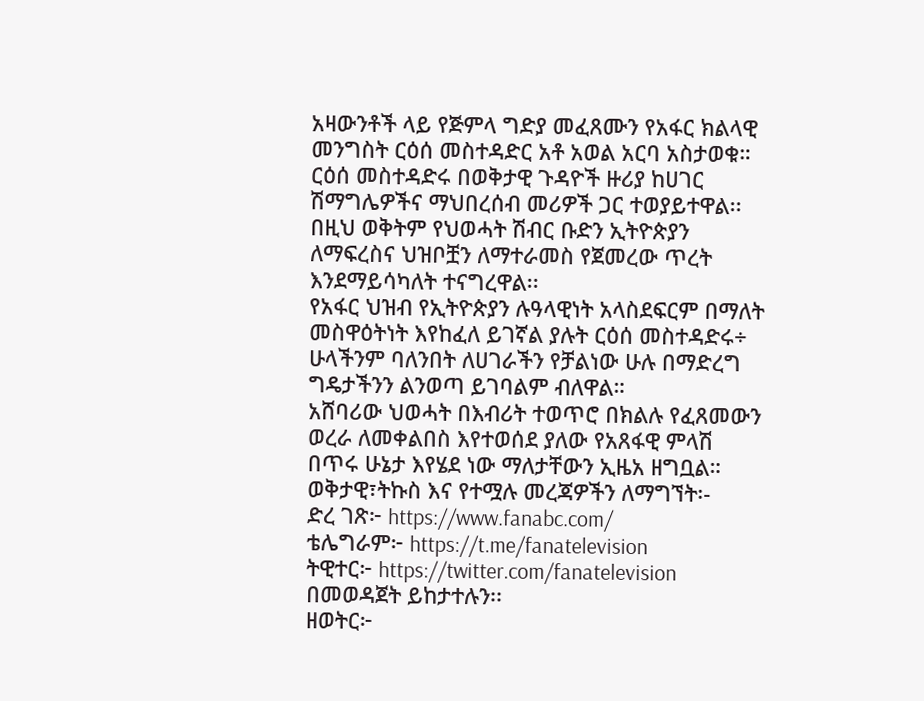አዛውንቶች ላይ የጅምላ ግድያ መፈጸሙን የአፋር ክልላዊ መንግስት ርዕሰ መስተዳድር አቶ አወል አርባ አስታወቁ።
ርዕሰ መስተዳድሩ በወቅታዊ ጉዳዮች ዙሪያ ከሀገር ሽማግሌዎችና ማህበረሰብ መሪዎች ጋር ተወያይተዋል፡፡
በዚህ ወቅትም የህወሓት ሽብር ቡድን ኢትዮጵያን ለማፍረስና ህዝቦቿን ለማተራመስ የጀመረው ጥረት እንደማይሳካለት ተናግረዋል፡፡
የአፋር ህዝብ የኢትዮጵያን ሉዓላዊነት አላስደፍርም በማለት መስዋዕትነት እየከፈለ ይገኛል ያሉት ርዕሰ መስተዳድሩ÷ ሁላችንም ባለንበት ለሀገራችን የቻልነው ሁሉ በማድረግ ግዴታችንን ልንወጣ ይገባልም ብለዋል።
አሸባሪው ህወሓት በእብሪት ተወጥሮ በክልሉ የፈጸመውን ወረራ ለመቀልበስ እየተወሰደ ያለው የአጸፋዊ ምላሽ በጥሩ ሁኔታ እየሄደ ነው ማለታቸውን ኢዜአ ዘግቧል።
ወቅታዊ፣ትኩስ እና የተሟሉ መረጃዎችን ለማግኘት፡-
ድረ ገጽ፦ https://www.fanabc.com/
ቴሌግራም፦ https://t.me/fanatelevision
ትዊተር፦ https://twitter.com/fanatelevision በመወዳጀት ይከታተሉን፡፡
ዘወትር፦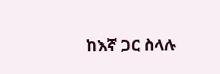ከእኛ ጋር ስላሉ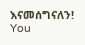እናመሰግናለን!
You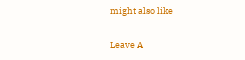might also like

Leave A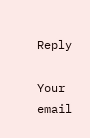Reply

Your email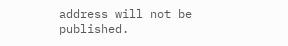address will not be published.